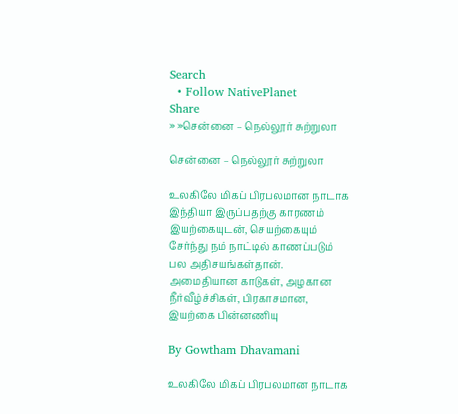Search
  • Follow NativePlanet
Share
» »சென்னை – நெல்லூர் சுற்றுலா

சென்னை – நெல்லூர் சுற்றுலா

உலகிலே மிகப் பிரபலமான நாடாக இந்தியா இருப்பதற்கு காரணம் இயற்கையுடன், செயற்கையும் சேர்ந்து நம் நாட்டில் காணப்படும் பல அதிசயங்கள்தான். அமைதியான காடுகள், அழகான நீர்வீழ்ச்சிகள், பிரகாசமான, இயற்கை பின்னணியு

By Gowtham Dhavamani

உலகிலே மிகப் பிரபலமான நாடாக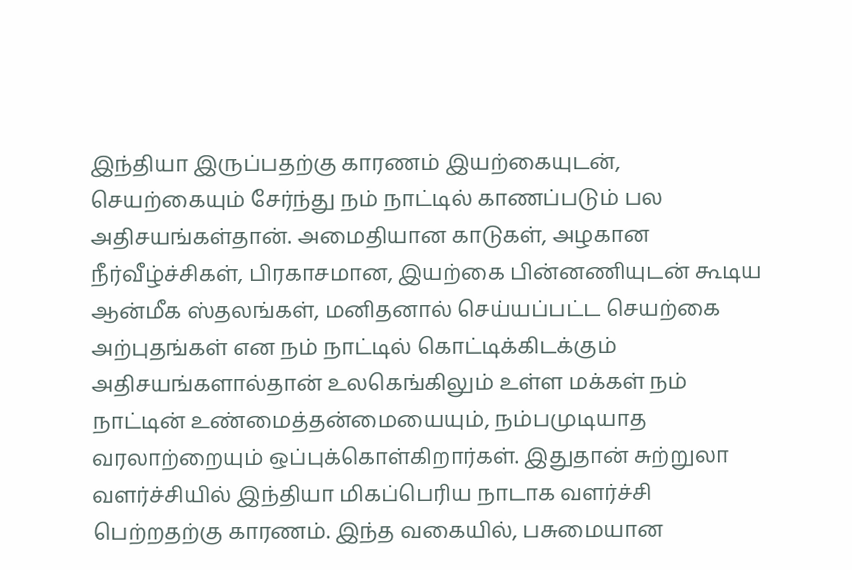இந்தியா இருப்பதற்கு காரணம் இயற்கையுடன், செயற்கையும் சேர்ந்து நம் நாட்டில் காணப்படும் பல அதிசயங்கள்தான். அமைதியான காடுகள், அழகான நீர்வீழ்ச்சிகள், பிரகாசமான, இயற்கை பின்னணியுடன் கூடிய ஆன்மீக ஸ்தலங்கள், மனிதனால் செய்யப்பட்ட செயற்கை அற்புதங்கள் என நம் நாட்டில் கொட்டிக்கிடக்கும் அதிசயங்களால்தான் உலகெங்கிலும் உள்ள மக்கள் நம் நாட்டின் உண்மைத்தன்மையையும், நம்பமுடியாத வரலாற்றையும் ஒப்புக்கொள்கிறார்கள். இதுதான் சுற்றுலா வளர்ச்சியில் இந்தியா மிகப்பெரிய நாடாக வளர்ச்சி பெற்றதற்கு காரணம். இந்த வகையில், பசுமையான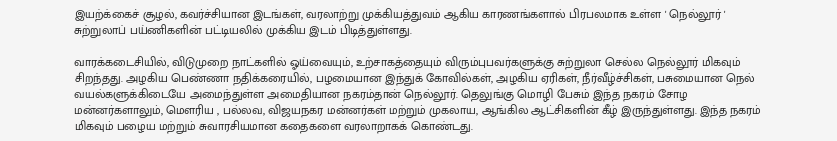இயற்க்கைச் சூழல், கவர்ச்சியான இடங்கள், வரலாற்று முக்கியத்துவம் ஆகிய காரணங்களால் பிரபலமாக உள்ள ' நெல்லூர் ' சுற்றுலாப் பய்ணிகளின் பட்டியலில் முக்கிய இடம் பிடித்துள்ளது.

வாரக்கடைசியில், விடுமுறை நாட்களில் ஓய்வையும், உற்சாகத்தையும் விரும்புபவர்களுக்கு சுற்றுலா செல்ல நெல்லூர் மிகவும் சிறந்தது. அழகிய பெண்ணா நதிக்கரையில், பழமையான இந்துக் கோவில்கள், அழகிய ஏரிகள், நீர்வீழ்ச்சிகள், பசுமையான நெல் வயல்களுக்கிடையே அமைந்துள்ள அமைதியான நகரம்தான் நெல்லூர். தெலுங்கு மொழி பேசும் இந்த நகரம் சோழ மன்னர்களாலும், மௌரிய , பல்லவ, விஜயநகர மன்னர்கள் மற்றும் முகலாய, ஆங்கில ஆட்சிகளின் கீழ் இருந்துள்ளது. இந்த நகரம் மிகவும் பழைய மற்றும் சுவாரசியமான கதைகளை வரலாறாகக் கொண்டது.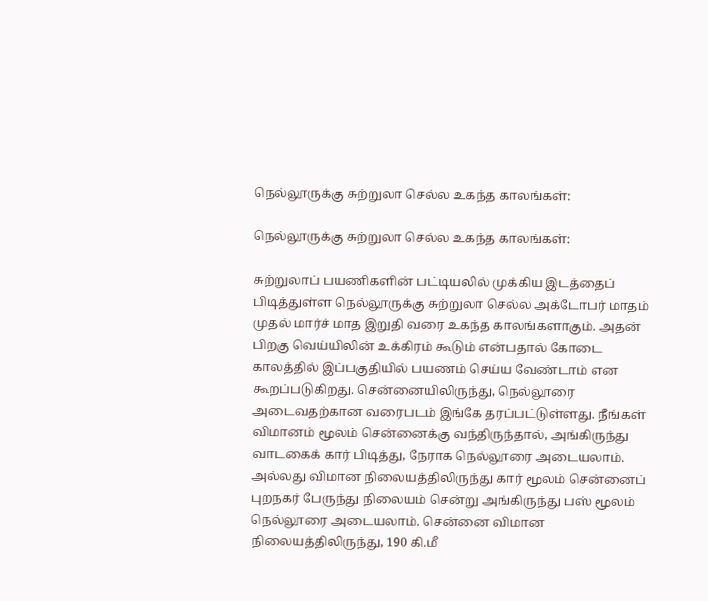நெல்லூருக்கு சுற்றுலா செல்ல உகந்த காலங்கள்:

நெல்லூருக்கு சுற்றுலா செல்ல உகந்த காலங்கள்:

சுற்றுலாப் பயணிகளின் பட்டியலில் முக்கிய இடத்தைப் பிடித்துள்ள நெல்லூருக்கு சுற்றுலா செல்ல அக்டோபர் மாதம் முதல் மார்ச் மாத இறுதி வரை உகந்த காலங்களாகும். அதன் பிறகு வெய்யிலின் உக்கிரம் கூடும் என்பதால் கோடை காலத்தில் இப்பகுதியில் பயணம் செய்ய வேண்டாம் என கூறப்படுகிறது. சென்னையிலிருந்து, நெல்லூரை அடைவதற்கான வரைபடம் இங்கே தரப்பட்டுள்ளது. நீங்கள் விமானம் மூலம் சென்னைக்கு வந்திருந்தால், அங்கிருந்து வாடகைக் கார் பிடித்து, நேராக நெல்லூரை அடையலாம். அல்லது விமான நிலையத்திலிருந்து கார் மூலம் சென்னைப் புறநகர் பேருந்து நிலையம் சென்று அங்கிருந்து பஸ் மூலம் நெல்லூரை அடையலாம். சென்னை விமான நிலையத்திலிருந்து, 190 கி.மீ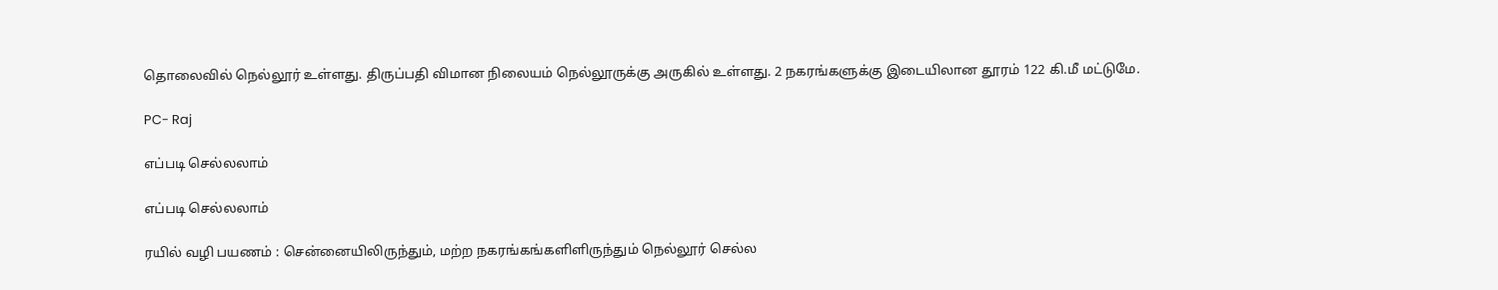தொலைவில் நெல்லூர் உள்ளது. திருப்பதி விமான நிலையம் நெல்லூருக்கு அருகில் உள்ளது. 2 நகரங்களுக்கு இடையிலான தூரம் 122 கி.மீ மட்டுமே.

PC- Raj

எப்படி செல்லலாம்

எப்படி செல்லலாம்

ரயில் வழி பயணம் : சென்னையிலிருந்தும், மற்ற நகரங்கங்களிளிருந்தும் நெல்லூர் செல்ல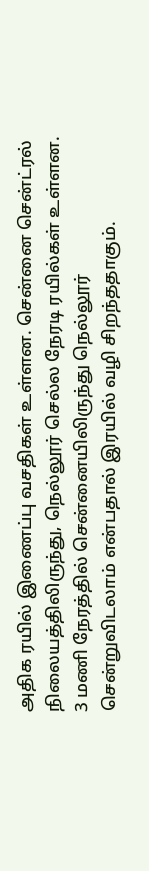அதிக ரயில் இணைப்பு வசதிகள் உள்ளன. சென்னை சென்ட்ரல் நிலையத்திலிருந்து, நெல்லூர் செல்ல நேரடி ரயில்கள் உள்ளன. 3 மணி நேரத்தில் சென்னையிலிருந்து நெல்லூர் சென்றுவிடலாம் என்பதால் இரயில் வழி சிறந்ததாகும்.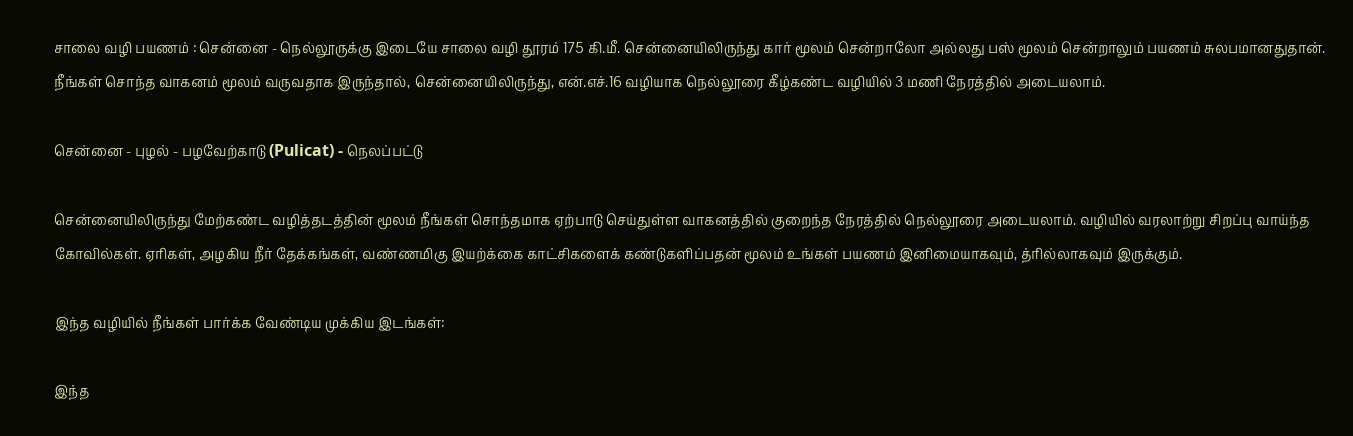சாலை வழி பயணம் : சென்னை - நெல்லூருக்கு இடையே சாலை வழி தூரம் 175 கி.மீ. சென்னையிலிருந்து கார் மூலம் சென்றாலோ அல்லது பஸ் மூலம் சென்றாலும் பயணம் சுலபமானதுதான். நீங்கள் சொந்த வாகனம் மூலம் வருவதாக இருந்தால், சென்னையிலிருந்து, என்.எச்.16 வழியாக நெல்லூரை கீழ்கண்ட வழியில் 3 மணி நேரத்தில் அடையலாம்.

சென்னை - புழல் - பழவேற்காடு (Pulicat) - நெலப்பட்டு

சென்னையிலிருந்து மேற்கண்ட வழித்தடத்தின் மூலம் நீங்கள் சொந்தமாக ஏற்பாடு செய்துள்ள வாகனத்தில் குறைந்த நேரத்தில் நெல்லூரை அடையலாம். வழியில் வரலாற்று சிறப்பு வாய்ந்த கோவில்கள். ஏரிகள், அழகிய நீர் தேக்கங்கள், வண்ணமிகு இயற்க்கை காட்சிகளைக் கண்டுகளிப்பதன் மூலம் உங்கள் பயணம் இனிமையாகவும், த்ரில்லாகவும் இருக்கும்.

இந்த வழியில் நீங்கள் பார்க்க வேண்டிய முக்கிய இடங்கள்:

இந்த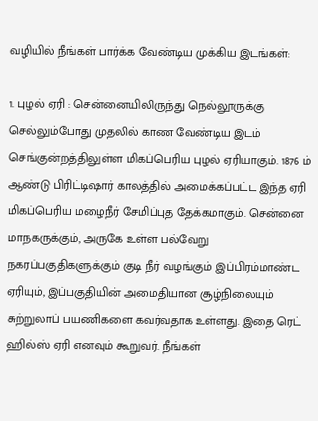வழியில் நீங்கள் பார்க்க வேண்டிய முக்கிய இடங்கள்:

1. புழல் ஏரி : சென்னையிலிருந்து நெல்லூருக்கு செல்லும்போது முதலில் காண வேண்டிய இடம் செங்குன்றத்திலுள்ள மிகப்பெரிய புழல் ஏரியாகும். 1876 ம் ஆண்டு பிரிட்டிஷார் காலத்தில் அமைக்கப்பட்ட இந்த ஏரி மிகப்பெரிய மழைநீர் சேமிப்புத தேக்கமாகும். சென்னை மாநகருக்கும், அருகே உள்ள பல்வேறு நகரப்பகுதிகளுக்கும் குடி நீர் வழங்கும் இப்பிரம்மாண்ட ஏரியும், இப்பகுதியின் அமைதியான சூழ்நிலையும் சுற்றுலாப் பயணிகளை கவர்வதாக உள்ளது. இதை ரெட் ஹில்ஸ் ஏரி எனவும் கூறுவர். நீங்கள்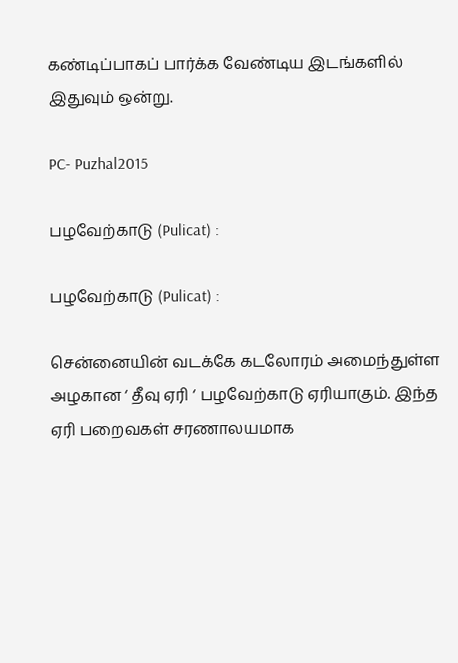கண்டிப்பாகப் பார்க்க வேண்டிய இடங்களில் இதுவும் ஒன்று.

PC- Puzhal2015

பழவேற்காடு (Pulicat) :

பழவேற்காடு (Pulicat) :

சென்னையின் வடக்கே கடலோரம் அமைந்துள்ள அழகான ‘ தீவு ஏரி ‘ பழவேற்காடு ஏரியாகும். இந்த ஏரி பறைவகள் சரணாலயமாக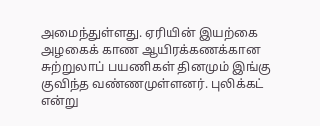அமைந்துள்ளது. ஏரியின் இயற்கை அழகைக் காண ஆயிரக்கணக்கான சுற்றுலாப் பயணிகள் தினமும் இங்கு குவிந்த வண்ணமுள்ளனர். புலிக்கட் என்று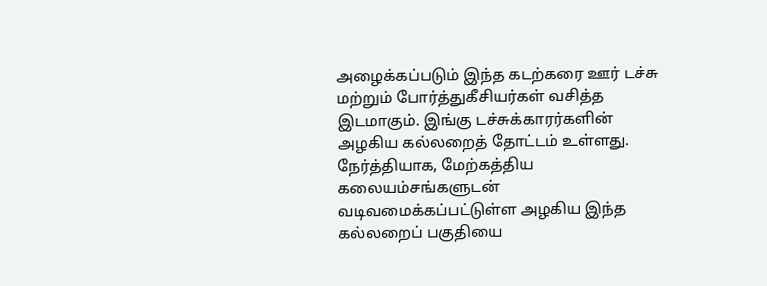அழைக்கப்படும் இந்த கடற்கரை ஊர் டச்சு மற்றும் போர்த்துகீசியர்கள் வசித்த இடமாகும். இங்கு டச்சுக்காரர்களின் அழகிய கல்லறைத் தோட்டம் உள்ளது. நேர்த்தியாக, மேற்கத்திய கலையம்சங்களுடன் வடிவமைக்கப்பட்டுள்ள அழகிய இந்த கல்லறைப் பகுதியை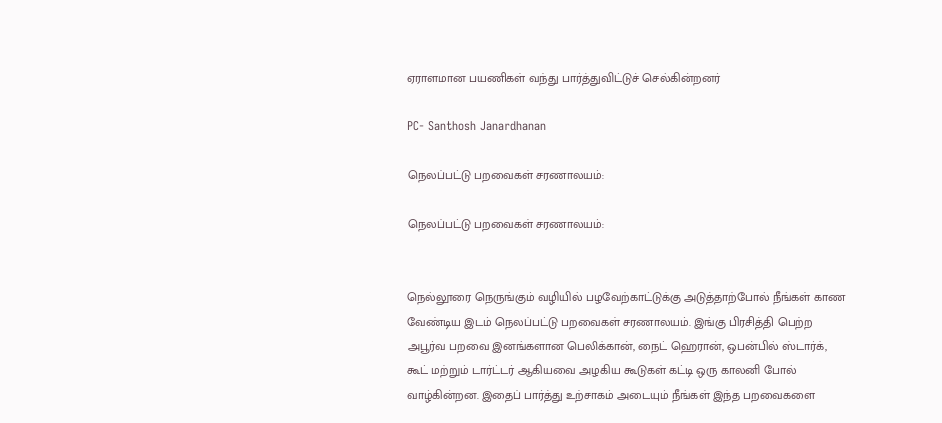ஏராளமான பயணிகள் வந்து பார்த்துவிட்டுச் செல்கின்றனர்

PC- Santhosh Janardhanan

நெலப்பட்டு பறவைகள் சரணாலயம்:

நெலப்பட்டு பறவைகள் சரணாலயம்:


நெல்லூரை நெருங்கும் வழியில் பழவேற்காட்டுக்கு அடுத்தாற்போல் நீங்கள் காண வேண்டிய இடம் நெலப்பட்டு பறவைகள் சரணாலயம். இங்கு பிரசித்தி பெற்ற அபூர்வ பறவை இனங்களான பெலிக்கான், நைட் ஹெரான், ஒபன்பில் ஸ்டார்க், கூட் மற்றும் டார்ட்டர் ஆகியவை அழகிய கூடுகள் கட்டி ஒரு காலனி போல் வாழ்கின்றன. இதைப் பார்த்து உற்சாகம் அடையும் நீங்கள் இந்த பறவைகளை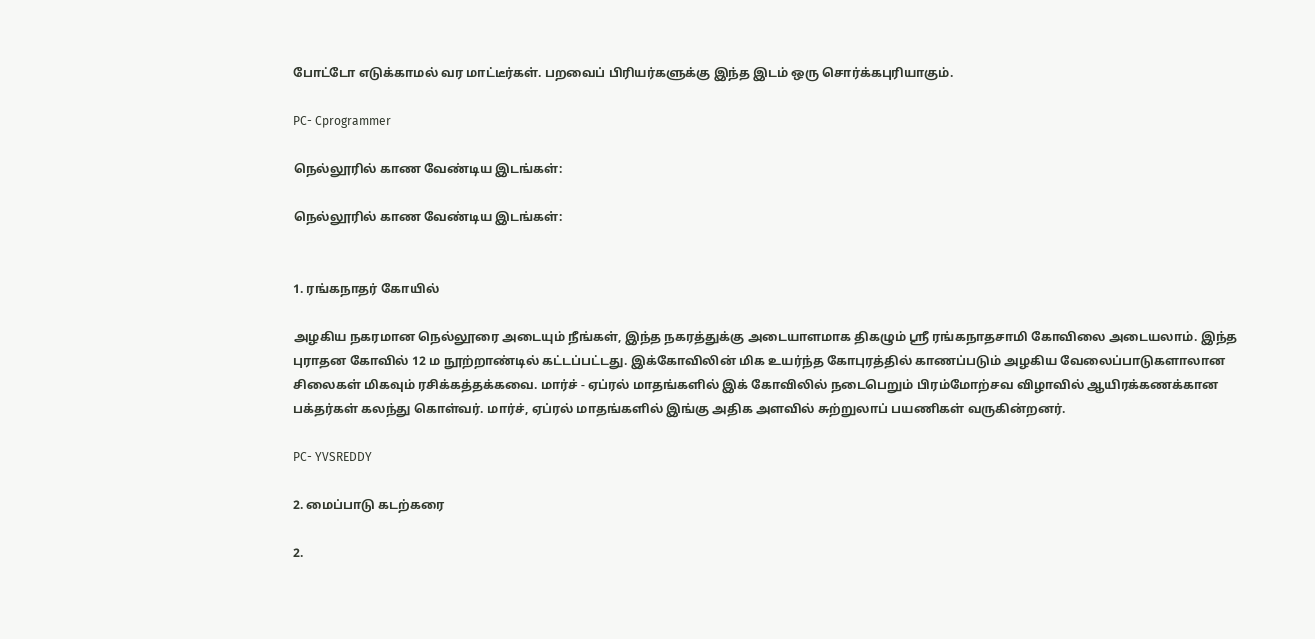போட்டோ எடுக்காமல் வர மாட்டீர்கள். பறவைப் பிரியர்களுக்கு இந்த இடம் ஒரு சொர்க்கபுரியாகும்.

PC- Cprogrammer

நெல்லூரில் காண வேண்டிய இடங்கள்:

நெல்லூரில் காண வேண்டிய இடங்கள்:


1. ரங்கநாதர் கோயில்

அழகிய நகரமான நெல்லூரை அடையும் நீங்கள், இந்த நகரத்துக்கு அடையாளமாக திகழும் ஸ்ரீ ரங்கநாதசாமி கோவிலை அடையலாம். இந்த புராதன கோவில் 12 ம நூற்றாண்டில் கட்டப்பட்டது. இக்கோவிலின் மிக உயர்ந்த கோபுரத்தில் காணப்படும் அழகிய வேலைப்பாடுகளாலான சிலைகள் மிகவும் ரசிக்கத்தக்கவை. மார்ச் - ஏப்ரல் மாதங்களில் இக் கோவிலில் நடைபெறும் பிரம்மோற்சவ விழாவில் ஆயிரக்கணக்கான பக்தர்கள் கலந்து கொள்வர். மார்ச், ஏப்ரல் மாதங்களில் இங்கு அதிக அளவில் சுற்றுலாப் பயணிகள் வருகின்றனர்.

PC- YVSREDDY

2. மைப்பாடு கடற்கரை

2.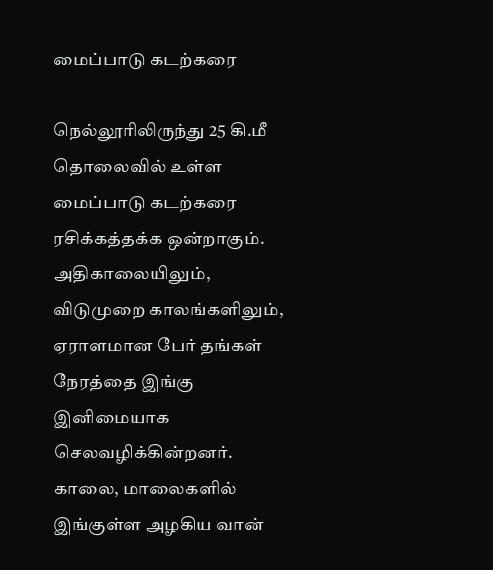மைப்பாடு கடற்கரை

நெல்லூரிலிருந்து 25 கி.மீ தொலைவில் உள்ள மைப்பாடு கடற்கரை ரசிக்கத்தக்க ஒன்றாகும். அதிகாலையிலும், விடுமுறை காலங்களிலும், ஏராளமான பேர் தங்கள் நேரத்தை இங்கு இனிமையாக செலவழிக்கின்றனர். காலை, மாலைகளில் இங்குள்ள அழகிய வான்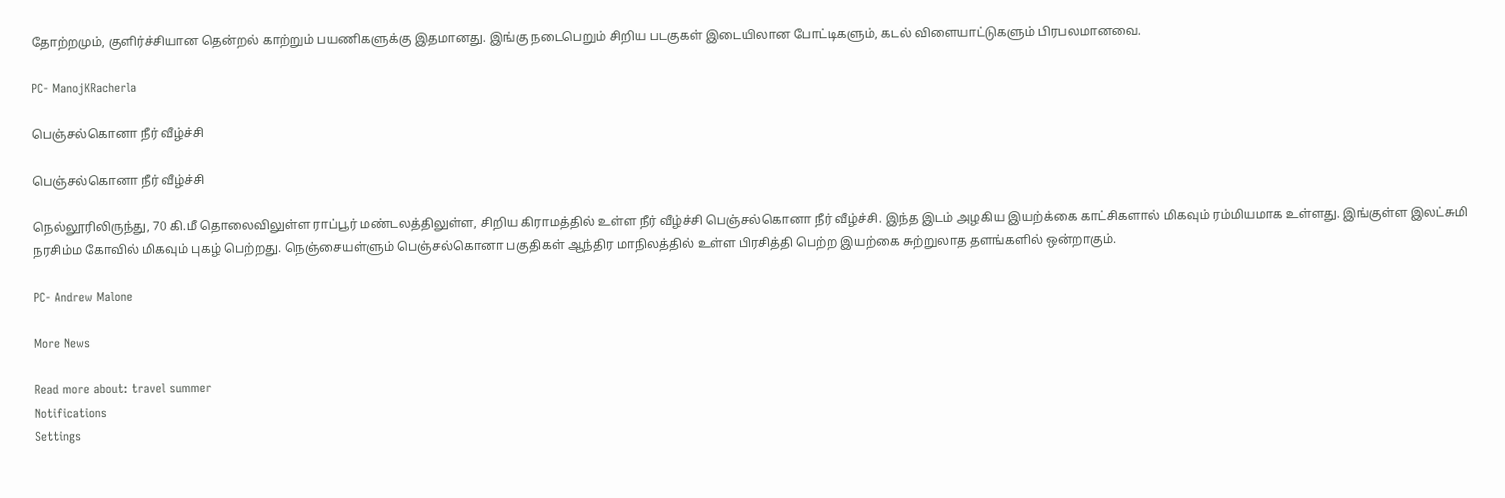தோற்றமும், குளிர்ச்சியான தென்றல் காற்றும் பயணிகளுக்கு இதமானது. இங்கு நடைபெறும் சிறிய படகுகள் இடையிலான போட்டிகளும், கடல் விளையாட்டுகளும் பிரபலமானவை.

PC- ManojKRacherla

பெஞ்சல்கொனா நீர் வீழ்ச்சி

பெஞ்சல்கொனா நீர் வீழ்ச்சி

நெல்லூரிலிருந்து, 70 கி.மீ தொலைவிலுள்ள ராப்பூர் மண்டலத்திலுள்ள, சிறிய கிராமத்தில் உள்ள நீர் வீழ்ச்சி பெஞ்சல்கொனா நீர் வீழ்ச்சி. இந்த இடம் அழகிய இயற்க்கை காட்சிகளால் மிகவும் ரம்மியமாக உள்ளது. இங்குள்ள இலட்சுமி நரசிம்ம கோவில் மிகவும் புகழ் பெற்றது. நெஞ்சையள்ளும் பெஞ்சல்கொனா பகுதிகள் ஆந்திர மாநிலத்தில் உள்ள பிரசித்தி பெற்ற இயற்கை சுற்றுலாத தளங்களில் ஒன்றாகும்.

PC- Andrew Malone

More News

Read more about: travel summer
Notifications
Settings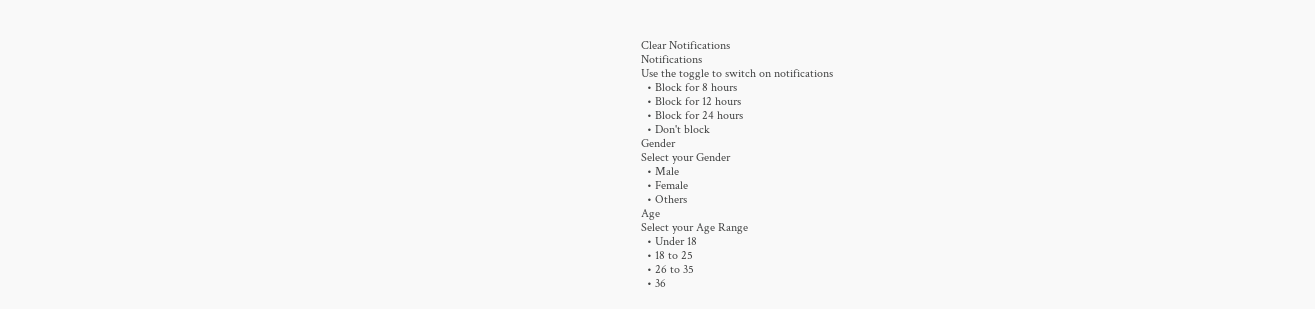Clear Notifications
Notifications
Use the toggle to switch on notifications
  • Block for 8 hours
  • Block for 12 hours
  • Block for 24 hours
  • Don't block
Gender
Select your Gender
  • Male
  • Female
  • Others
Age
Select your Age Range
  • Under 18
  • 18 to 25
  • 26 to 35
  • 36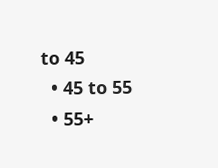to 45
  • 45 to 55
  • 55+